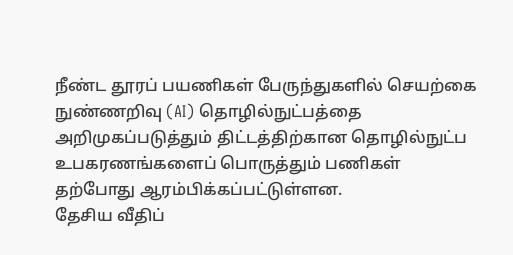நீண்ட தூரப் பயணிகள் பேருந்துகளில் செயற்கை நுண்ணறிவு (AI) தொழில்நுட்பத்தை அறிமுகப்படுத்தும் திட்டத்திற்கான தொழில்நுட்ப உபகரணங்களைப் பொருத்தும் பணிகள் தற்போது ஆரம்பிக்கப்பட்டுள்ளன.
தேசிய வீதிப்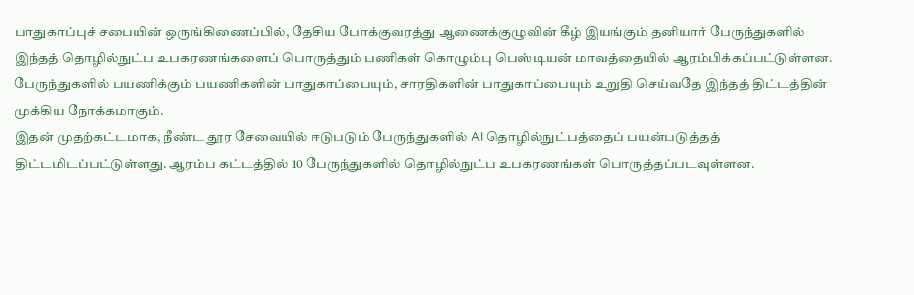பாதுகாப்புச் சபையின் ஒருங்கிணைப்பில், தேசிய போக்குவரத்து ஆணைக்குழுவின் கீழ் இயங்கும் தனியார் பேருந்துகளில் இந்தத் தொழில்நுட்ப உபகரணங்களைப் பொருத்தும் பணிகள் கொழும்பு பெஸ்டியன் மாவத்தையில் ஆரம்பிக்கப்பட்டுள்ளன.
பேருந்துகளில் பயணிக்கும் பயணிகளின் பாதுகாப்பையும், சாரதிகளின் பாதுகாப்பையும் உறுதி செய்வதே இந்தத் திட்டத்தின் முக்கிய நோக்கமாகும்.
இதன் முதற்கட்டமாக, நீண்ட தூர சேவையில் ஈடுபடும் பேருந்துகளில் AI தொழில்நுட்பத்தைப் பயன்படுத்தத் திட்டமிடப்பட்டுள்ளது. ஆரம்ப கட்டத்தில் 10 பேருந்துகளில் தொழில்நுட்ப உபகரணங்கள் பொருத்தப்படவுள்ளன.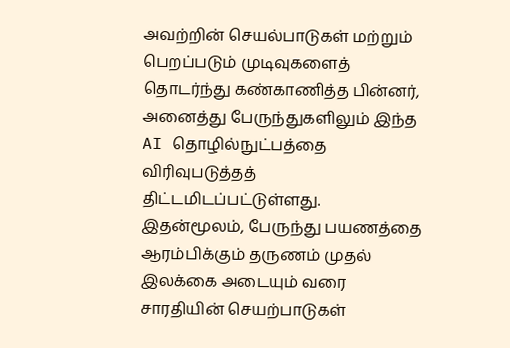அவற்றின் செயல்பாடுகள் மற்றும் பெறப்படும் முடிவுகளைத் தொடர்ந்து கண்காணித்த பின்னர், அனைத்து பேருந்துகளிலும் இந்த AI தொழில்நுட்பத்தை விரிவுபடுத்தத் திட்டமிடப்பட்டுள்ளது.
இதன்மூலம், பேருந்து பயணத்தை ஆரம்பிக்கும் தருணம் முதல் இலக்கை அடையும் வரை சாரதியின் செயற்பாடுகள்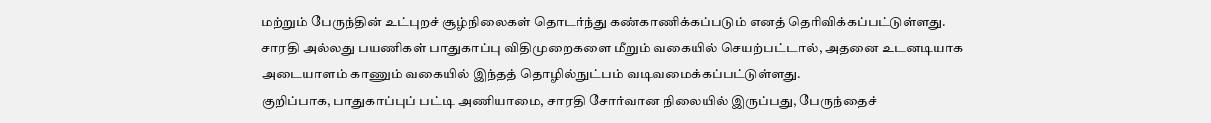மற்றும் பேருந்தின் உட்புறச் சூழ்நிலைகள் தொடர்ந்து கண்காணிக்கப்படும் எனத் தெரிவிக்கப்பட்டுள்ளது.
சாரதி அல்லது பயணிகள் பாதுகாப்பு விதிமுறைகளை மீறும் வகையில் செயற்பட்டால், அதனை உடனடியாக அடையாளம் காணும் வகையில் இந்தத் தொழில்நுட்பம் வடிவமைக்கப்பட்டுள்ளது.
குறிப்பாக, பாதுகாப்புப் பட்டி அணியாமை, சாரதி சோர்வான நிலையில் இருப்பது, பேருந்தைச்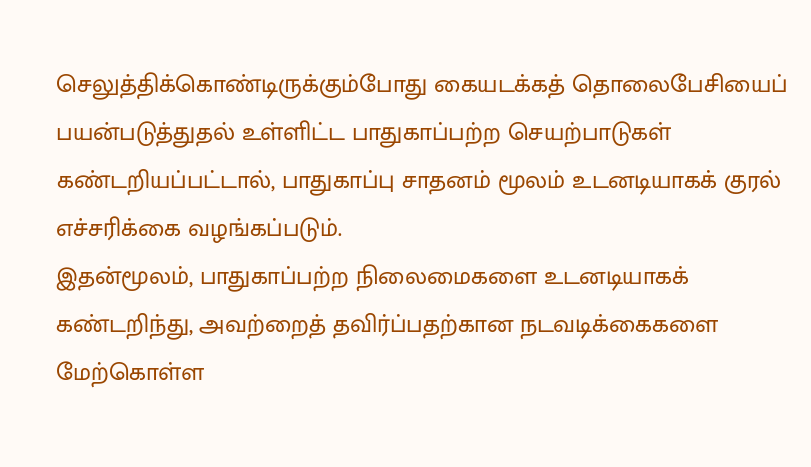செலுத்திக்கொண்டிருக்கும்போது கையடக்கத் தொலைபேசியைப் பயன்படுத்துதல் உள்ளிட்ட பாதுகாப்பற்ற செயற்பாடுகள் கண்டறியப்பட்டால், பாதுகாப்பு சாதனம் மூலம் உடனடியாகக் குரல் எச்சரிக்கை வழங்கப்படும்.
இதன்மூலம், பாதுகாப்பற்ற நிலைமைகளை உடனடியாகக் கண்டறிந்து, அவற்றைத் தவிர்ப்பதற்கான நடவடிக்கைகளை மேற்கொள்ள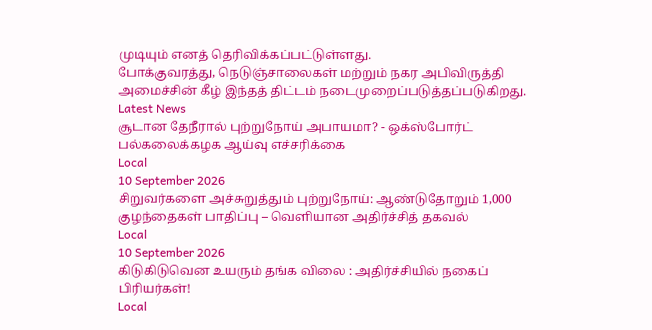முடியும் எனத் தெரிவிக்கப்பட்டுள்ளது.
போக்குவரத்து, நெடுஞ்சாலைகள் மற்றும் நகர அபிவிருத்தி அமைச்சின் கீழ் இந்தத் திட்டம் நடைமுறைப்படுத்தப்படுகிறது.
Latest News
சூடான தேநீரால் புற்றுநோய் அபாயமா? - ஒக்ஸ்போர்ட் பல்கலைக்கழக ஆய்வு எச்சரிக்கை
Local
10 September 2026
சிறுவர்களை அச்சுறுத்தும் புற்றுநோய்: ஆண்டுதோறும் 1,000 குழந்தைகள் பாதிப்பு – வெளியான அதிர்ச்சித் தகவல்
Local
10 September 2026
கிடுகிடுவென உயரும் தங்க விலை : அதிர்ச்சியில் நகைப் பிரியர்கள்!
Local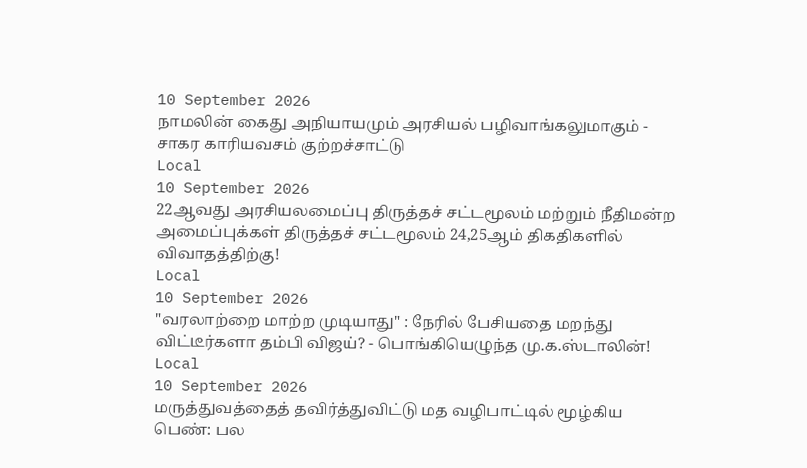10 September 2026
நாமலின் கைது அநியாயமும் அரசியல் பழிவாங்கலுமாகும் - சாகர காரியவசம் குற்றச்சாட்டு
Local
10 September 2026
22ஆவது அரசியலமைப்பு திருத்தச் சட்டமூலம் மற்றும் நீதிமன்ற அமைப்புக்கள் திருத்தச் சட்டமூலம் 24,25ஆம் திகதிகளில் விவாதத்திற்கு!
Local
10 September 2026
"வரலாற்றை மாற்ற முடியாது" : நேரில் பேசியதை மறந்து விட்டீர்களா தம்பி விஜய்? - பொங்கியெழுந்த மு.க.ஸ்டாலின்!
Local
10 September 2026
மருத்துவத்தைத் தவிர்த்துவிட்டு மத வழிபாட்டில் மூழ்கிய பெண்: பல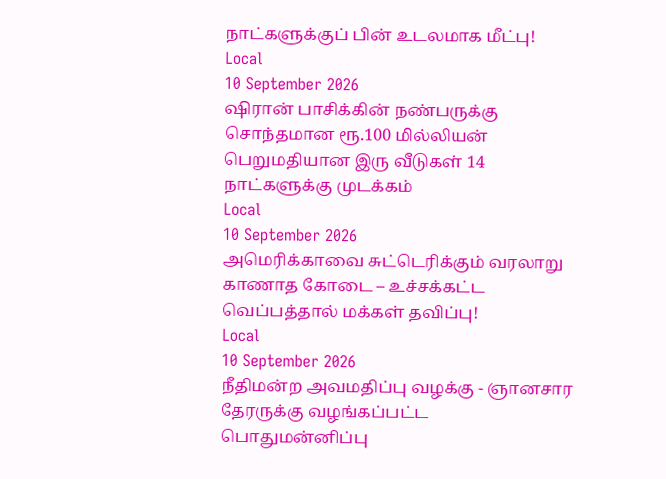நாட்களுக்குப் பின் உடலமாக மீட்பு!
Local
10 September 2026
ஷிரான் பாசிக்கின் நண்பருக்கு சொந்தமான ரூ.100 மில்லியன் பெறுமதியான இரு வீடுகள் 14 நாட்களுக்கு முடக்கம்
Local
10 September 2026
அமெரிக்காவை சுட்டெரிக்கும் வரலாறு காணாத கோடை – உச்சக்கட்ட வெப்பத்தால் மக்கள் தவிப்பு!
Local
10 September 2026
நீதிமன்ற அவமதிப்பு வழக்கு - ஞானசார தேரருக்கு வழங்கப்பட்ட பொதுமன்னிப்பு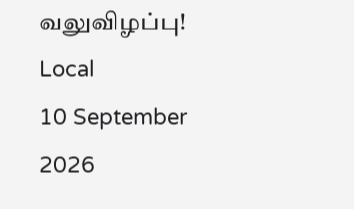வலுவிழப்பு!
Local
10 September 2026